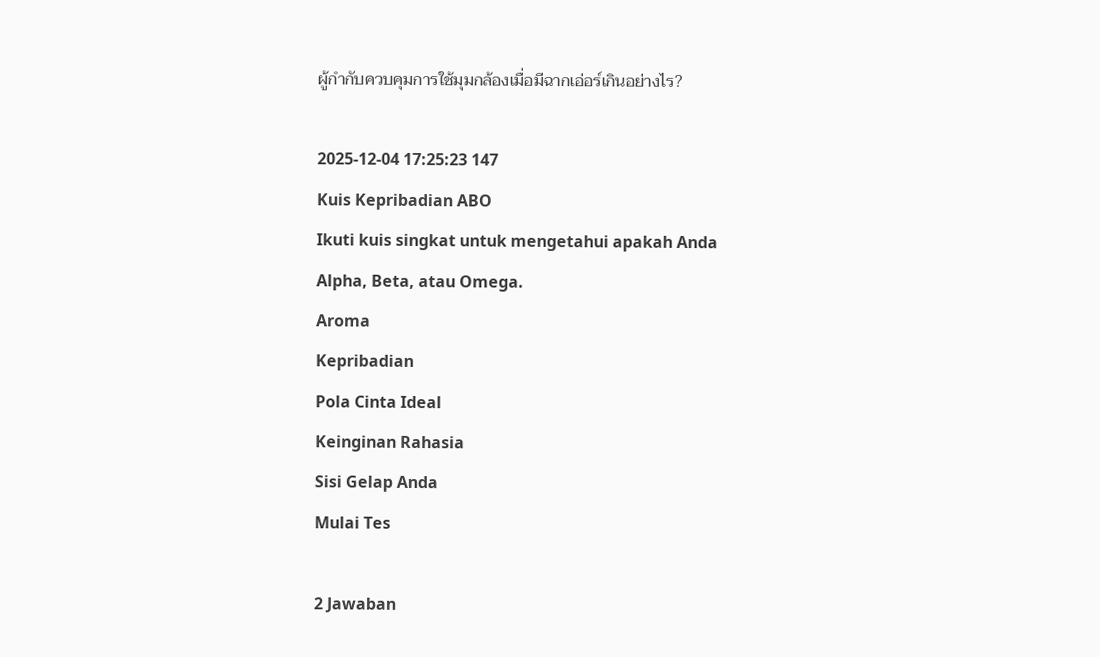ผู้กำกับควบคุมการใช้มุมกล้องเมื่อมีฉากเอ่อร์เกินอย่างไร?

2025-12-04 17:25:23 147
Kuis Kepribadian ABO
Ikuti kuis singkat untuk mengetahui apakah Anda Alpha, Beta, atau Omega.
Aroma
Kepribadian
Pola Cinta Ideal
Keinginan Rahasia
Sisi Gelap Anda
Mulai Tes

2 Jawaban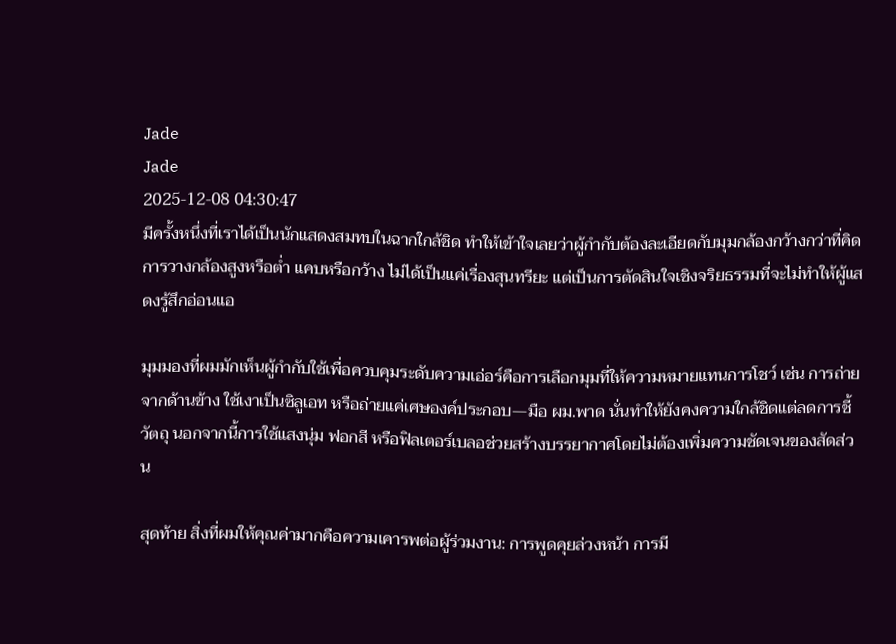Jade
Jade
2025-12-08 04:30:47
มีครั้งหนึ่งที่เราได้เป็นนักแสดงสมทบในฉากใกล้ชิด ทำให้เข้าใจเลยว่าผู้กำกับต้องละเอียดกับมุมกล้องกว้างกว่าที่คิด การวางกล้องสูงหรือต่ำ แคบหรือกว้าง ไม่ได้เป็นแค่เรื่องสุนทรียะ แต่เป็นการตัดสินใจเชิงจริยธรรมที่จะไม่ทำให้ผู้แสดงรู้สึกอ่อนแอ

มุมมองที่ผมมักเห็นผู้กำกับใช้เพื่อควบคุมระดับความเอ่อร์คือการเลือกมุมที่ให้ความหมายแทนการโชว์ เช่น การถ่ายจากด้านข้าง ใช้เงาเป็นซิลูเอท หรือถ่ายแค่เศษองค์ประกอบ—มือ ผม.พาด นั่นทำให้ยังคงความใกล้ชิดแต่ลดการชี้วัตถุ นอกจากนี้การใช้แสงนุ่ม ฟอกสี หรือฟิลเตอร์เบลอช่วยสร้างบรรยากาศโดยไม่ต้องเพิ่มความชัดเจนของสัดส่วน

สุดท้าย สิ่งที่ผมให้คุณค่ามากคือความเคารพต่อผู้ร่วมงาน: การพูดคุยล่วงหน้า การมี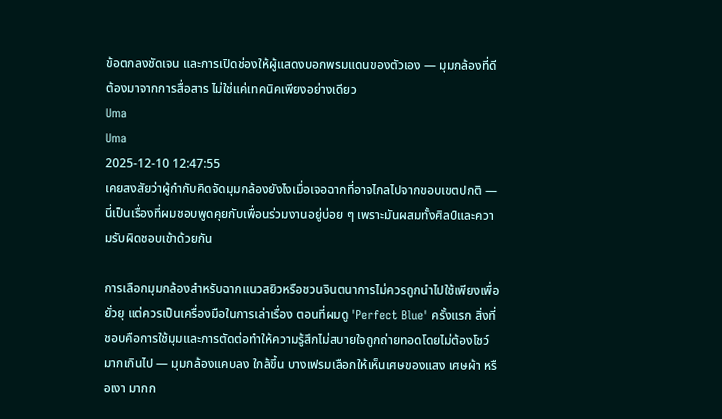ข้อตกลงชัดเจน และการเปิดช่องให้ผู้แสดงบอกพรมแดนของตัวเอง — มุมกล้องที่ดีต้องมาจากการสื่อสาร ไม่ใช่แค่เทคนิคเพียงอย่างเดียว
Uma
Uma
2025-12-10 12:47:55
เคยสงสัยว่าผู้กำกับคิดจัดมุมกล้องยังไงเมื่อเจอฉากที่อาจไกลไปจากขอบเขตปกติ — นี่เป็นเรื่องที่ผมชอบพูดคุยกับเพื่อนร่วมงานอยู่บ่อย ๆ เพราะมันผสมทั้งศิลป์และความรับผิดชอบเข้าด้วยกัน

การเลือกมุมกล้องสำหรับฉากแนวสยิวหรือชวนจินตนาการไม่ควรถูกนำไปใช้เพียงเพื่อยั่วยุ แต่ควรเป็นเครื่องมือในการเล่าเรื่อง ตอนที่ผมดู 'Perfect Blue' ครั้งแรก สิ่งที่ชอบคือการใช้มุมและการตัดต่อทำให้ความรู้สึกไม่สบายใจถูกถ่ายทอดโดยไม่ต้องโชว์มากเกินไป — มุมกล้องแคบลง ใกล้ขึ้น บางเฟรมเลือกให้เห็นเศษของแสง เศษผ้า หรือเงา มากก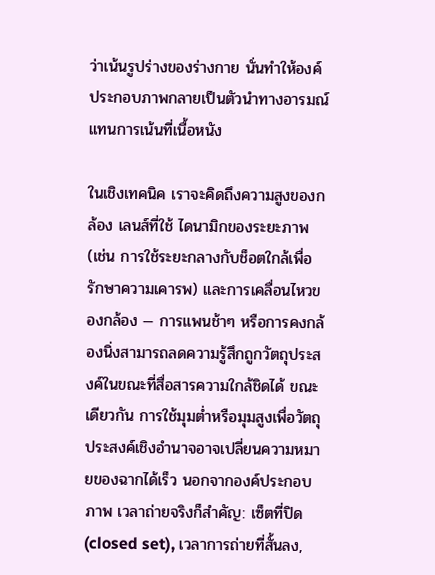ว่าเน้นรูปร่างของร่างกาย นั่นทำให้องค์ประกอบภาพกลายเป็นตัวนำทางอารมณ์แทนการเน้นที่เนื้อหนัง

ในเชิงเทคนิค เราจะคิดถึงความสูงของกล้อง เลนส์ที่ใช้ ไดนามิกของระยะภาพ (เช่น การใช้ระยะกลางกับช็อตใกล้เพื่อรักษาความเคารพ) และการเคลื่อนไหวของกล้อง — การแพนช้าๆ หรือการคงกล้องนิ่งสามารถลดความรู้สึกถูกวัตถุประสงค์ในขณะที่สื่อสารความใกล้ชิดได้ ขณะเดียวกัน การใช้มุมต่ำหรือมุมสูงเพื่อวัตถุประสงค์เชิงอำนาจอาจเปลี่ยนความหมายของฉากได้เร็ว นอกจากองค์ประกอบภาพ เวลาถ่ายจริงก็สำคัญ: เซ็ตที่ปิด (closed set), เวลาการถ่ายที่สั้นลง,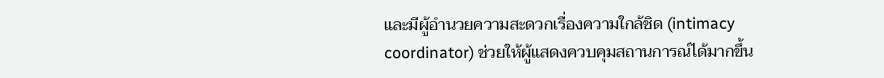และมีผู้อำนวยความสะดวกเรื่องความใกล้ชิด (intimacy coordinator) ช่วยให้ผู้แสดงควบคุมสถานการณ์ได้มากขึ้น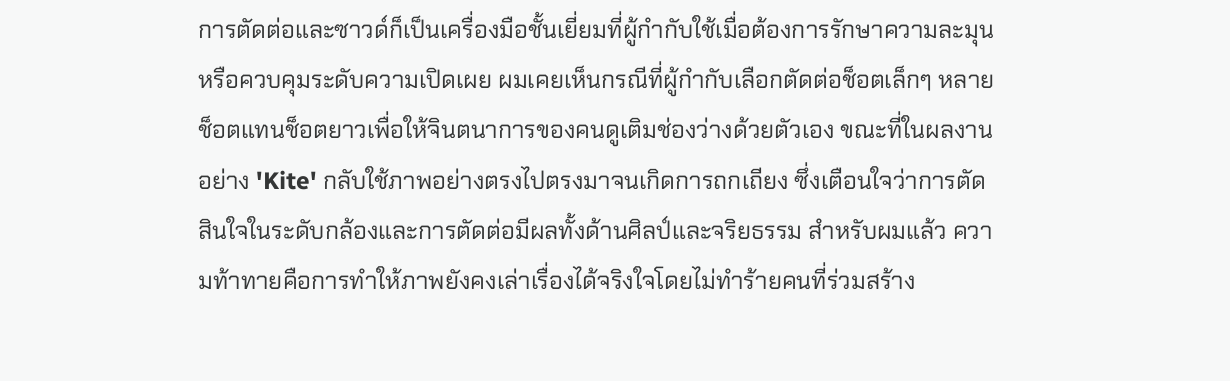การตัดต่อและซาวด์ก็เป็นเครื่องมือชั้นเยี่ยมที่ผู้กำกับใช้เมื่อต้องการรักษาความละมุนหรือควบคุมระดับความเปิดเผย ผมเคยเห็นกรณีที่ผู้กำกับเลือกตัดต่อช็อตเล็กๆ หลายช็อตแทนช็อตยาวเพื่อให้จินตนาการของคนดูเติมช่องว่างด้วยตัวเอง ขณะที่ในผลงานอย่าง 'Kite' กลับใช้ภาพอย่างตรงไปตรงมาจนเกิดการถกเถียง ซึ่งเตือนใจว่าการตัดสินใจในระดับกล้องและการตัดต่อมีผลทั้งด้านศิลป์และจริยธรรม สำหรับผมแล้ว ความท้าทายคือการทำให้ภาพยังคงเล่าเรื่องได้จริงใจโดยไม่ทำร้ายคนที่ร่วมสร้าง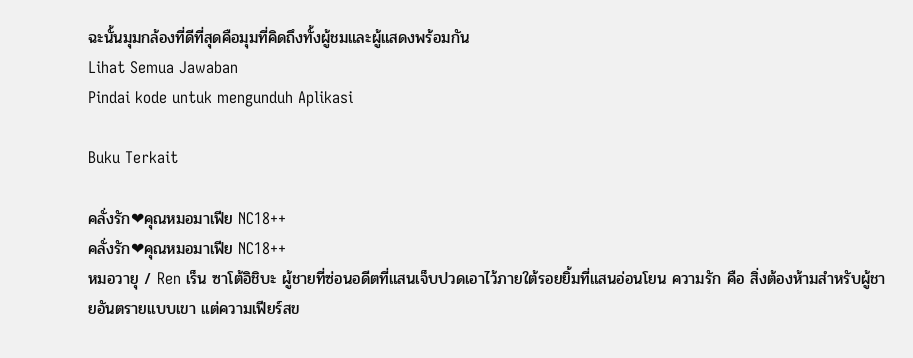ฉะนั้นมุมกล้องที่ดีที่สุดคือมุมที่คิดถึงทั้งผู้ชมและผู้แสดงพร้อมกัน
Lihat Semua Jawaban
Pindai kode untuk mengunduh Aplikasi

Buku Terkait

คลั่งรัก❤คุณหมอมาเฟีย NC18++
คลั่งรัก❤คุณหมอมาเฟีย NC18++
หมอวายุ / Ren เร็น ซาโต้อิชิบะ ผู้ชายที่ซ่อนอดีตที่แสนเจ็บปวดเอาไว้ภายใต้รอยยิ้มที่แสนอ่อนโยน ความรัก คือ สิ่งต้องห้ามสำหรับผู้ชายอันตรายแบบเขา แต่ความเฟียร์สข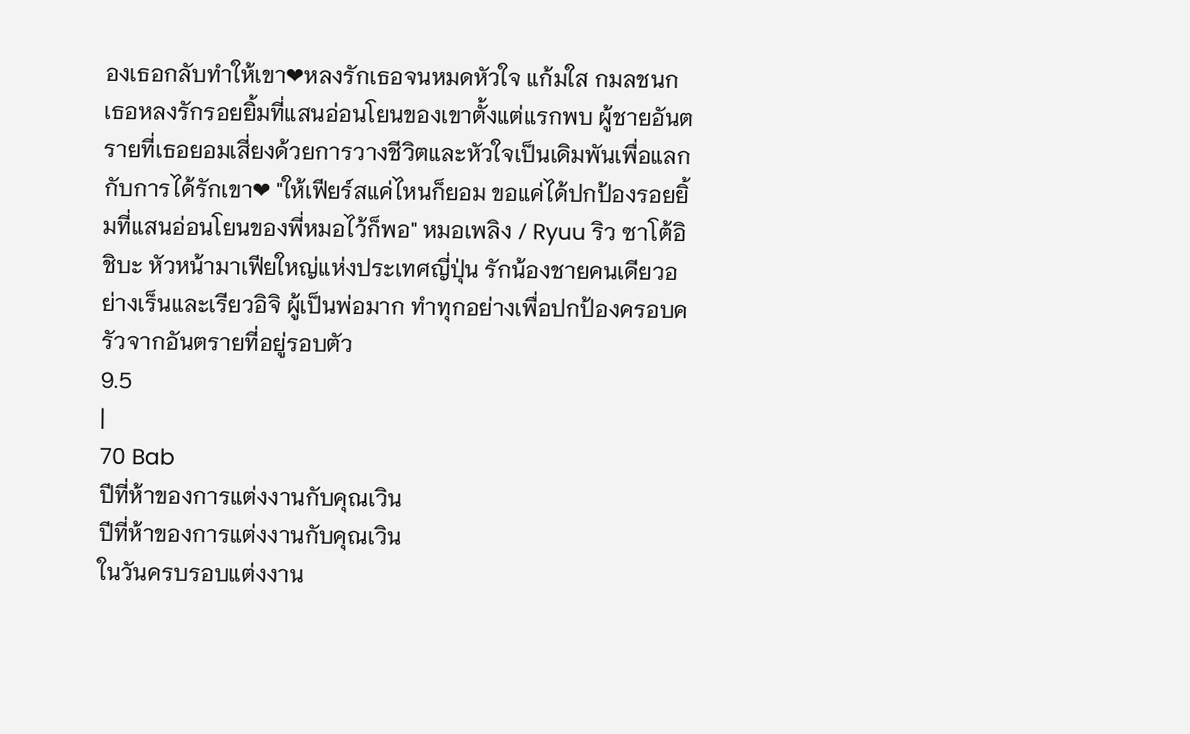องเธอกลับทำให้เขา❤หลงรักเธอจนหมดหัวใจ แก้มใส กมลชนก เธอหลงรักรอยยิ้มที่แสนอ่อนโยนของเขาตั้งแต่แรกพบ ผู้ชายอันตรายที่เธอยอมเสี่ยงด้วยการวางชีวิตและหัวใจเป็นเดิมพันเพื่อแลกกับการได้รักเขา❤ "ให้เฟียร์สแค่ไหนก็ยอม ขอแค่ได้ปกป้องรอยยิ้มที่แสนอ่อนโยนของพี่หมอไว้ก็พอ" หมอเพลิง / Ryuu ริว ซาโต้อิชิบะ หัวหน้ามาเฟียใหญ่แห่งประเทศญี่ปุ่น รักน้องชายคนเดียวอย่างเร็นและเรียวอิจิ ผู้เป็นพ่อมาก ทำทุกอย่างเพื่อปกป้องครอบครัวจากอันตรายที่อยู่รอบตัว
9.5
|
70 Bab
ปีที่ห้าของการแต่งงานกับคุณเวิน
ปีที่ห้าของการแต่งงานกับคุณเวิน
ในวันครบรอบแต่งงาน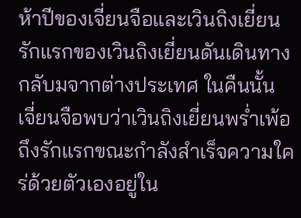ห้าปีของเจี่ยนจือและเวินถิงเยี่ยน รักแรกของเวินถิงเยี่ยนดันเดินทางกลับมจากต่างประเทศ ในคืนนั้น เจี่ยนจือพบว่าเวินถิงเยี่ยนพร่ำเพ้อถึงรักแรกขณะกำลังสำเร็จความใคร่ด้วยตัวเองอยู่ใน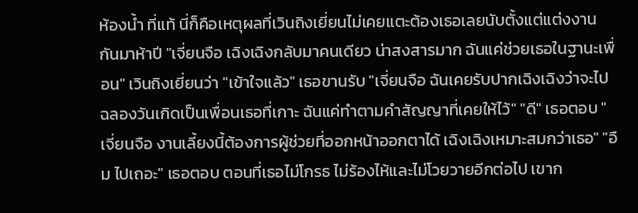ห้องน้ำ ที่แท้ นี่ก็คือเหตุผลที่เวินถิงเยี่ยนไม่เคยแตะต้องเธอเลยนับตั้งแต่แต่งงานกันมาห้าปี "เจี่ยนจือ เฉิงเฉิงกลับมาคนเดียว น่าสงสารมาก ฉันแค่ช่วยเธอในฐานะเพื่อน" เวินถิงเยี่ยนว่า "เข้าใจแล้ว" เธอขานรับ "เจี่ยนจือ ฉันเคยรับปากเฉิงเฉิงว่าจะไปฉลองวันเกิดเป็นเพื่อนเธอที่เกาะ ฉันแค่ทำตามคำสัญญาที่เคยให้ไว้" "ดี" เธอตอบ "เจี่ยนจือ งานเลี้ยงนี้ต้องการผู้ช่วยที่ออกหน้าออกตาได้ เฉิงเฉิงเหมาะสมกว่าเธอ" "อืม ไปเถอะ" เธอตอบ ตอนที่เธอไม่โกรธ ไม่ร้องไห้และไม่โวยวายอีกต่อไป เขาก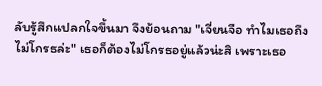ลับรู้สึกแปลกใจขึ้นมา จึงย้อนถาม "เจี่ยนจือ ทำไมเธอถึงไม่โกรธล่ะ" เธอก็ต้องไม่โกรธอยู่แล้วน่ะสิ เพราะเธอ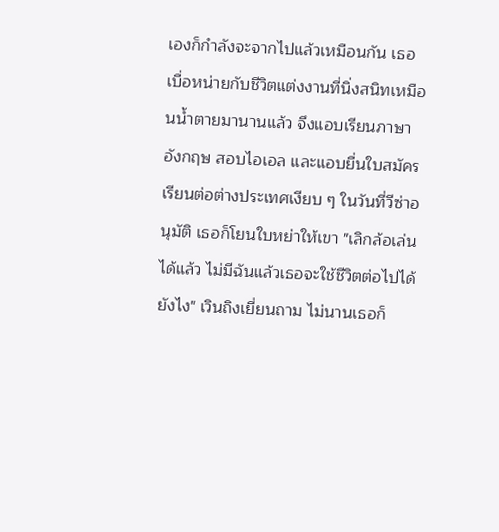เองก็กำลังจะจากไปแล้วเหมือนกัน เธอเบื่อหน่ายกับชีวิตแต่งงานที่นิ่งสนิทเหมือนน้ำตายมานานแล้ว จึงแอบเรียนภาษาอังกฤษ สอบไอเอล และแอบยื่นใบสมัครเรียนต่อต่างประเทศเงียบ ๆ ในวันที่วีซ่าอนุมัติ เธอก็โยนใบหย่าให้เขา "เลิกล้อเล่นได้แล้ว ไม่มีฉันแล้วเธอจะใช้ชีวิตต่อไปได้ยังไง" เวินถิงเยี่ยนถาม ไม่นานเธอก็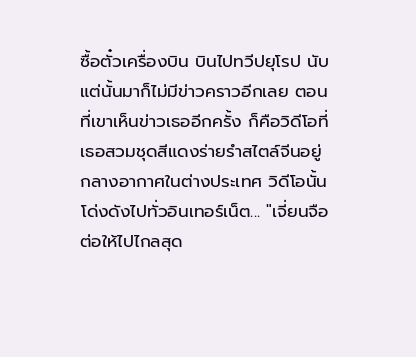ซื้อตั๋วเครื่องบิน บินไปทวีปยุโรป นับแต่นั้นมาก็ไม่มีข่าวคราวอีกเลย ตอนที่เขาเห็นข่าวเธออีกครั้ง ก็คือวิดีโอที่เธอสวมชุดสีแดงร่ายรำสไตล์จีนอยู่กลางอากาศในต่างประเทศ วิดีโอนั้นโด่งดังไปทั่วอินเทอร์เน็ต... "เจี่ยนจือ ต่อให้ไปไกลสุด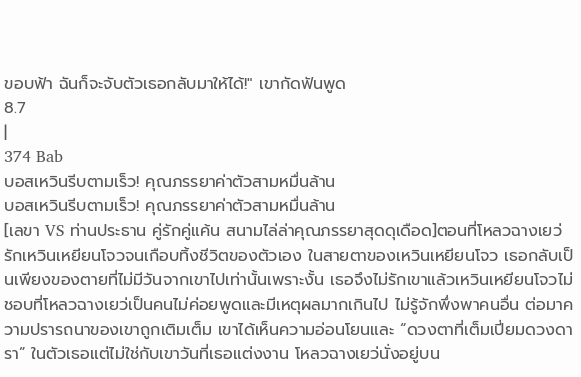ขอบฟ้า ฉันก็จะจับตัวเธอกลับมาให้ได้!" เขากัดฟันพูด
8.7
|
374 Bab
บอสเหวินรีบตามเร็ว! คุณภรรยาค่าตัวสามหมื่นล้าน
บอสเหวินรีบตามเร็ว! คุณภรรยาค่าตัวสามหมื่นล้าน
[เลขา VS ท่านประธาน คู่รักคู่แค้น สนามไล่ล่าคุณภรรยาสุดดุเดือด]ตอนที่โหลวฉางเยว่รักเหวินเหยียนโจวจนเกือบทิ้งชีวิตของตัวเอง ในสายตาของเหวินเหยียนโจว เธอกลับเป็นเพียงของตายที่ไม่มีวันจากเขาไปเท่านั้นเพราะงั้น เธอจึงไม่รักเขาแล้วเหวินเหยียนโจวไม่ชอบที่โหลวฉางเยว่เป็นคนไม่ค่อยพูดและมีเหตุผลมากเกินไป ไม่รู้จักพึ่งพาคนอื่น ต่อมาความปรารถนาของเขาถูกเติมเต็ม เขาได้เห็นความอ่อนโยนและ “ดวงตาที่เต็มเปี่ยมดวงดารา” ในตัวเธอแต่ไม่ใช่กับเขาวันที่เธอแต่งงาน โหลวฉางเยว่นั่งอยู่บน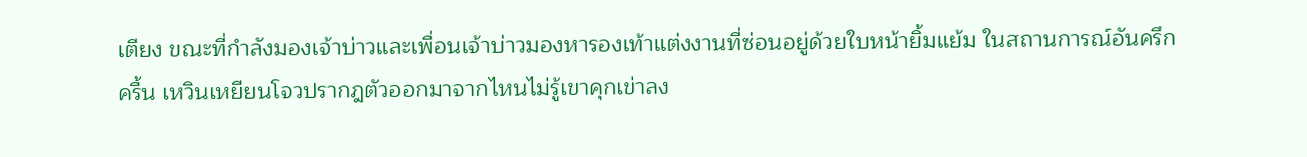เตียง ขณะที่กำลังมองเจ้าบ่าวและเพื่อนเจ้าบ่าวมองหารองเท้าแต่งงานที่ซ่อนอยู่ด้วยใบหน้ายิ้มแย้ม ในสถานการณ์อันครึกครื้น เหวินเหยียนโจวปรากฎตัวออกมาจากไหนไม่รู้เขาคุกเข่าลง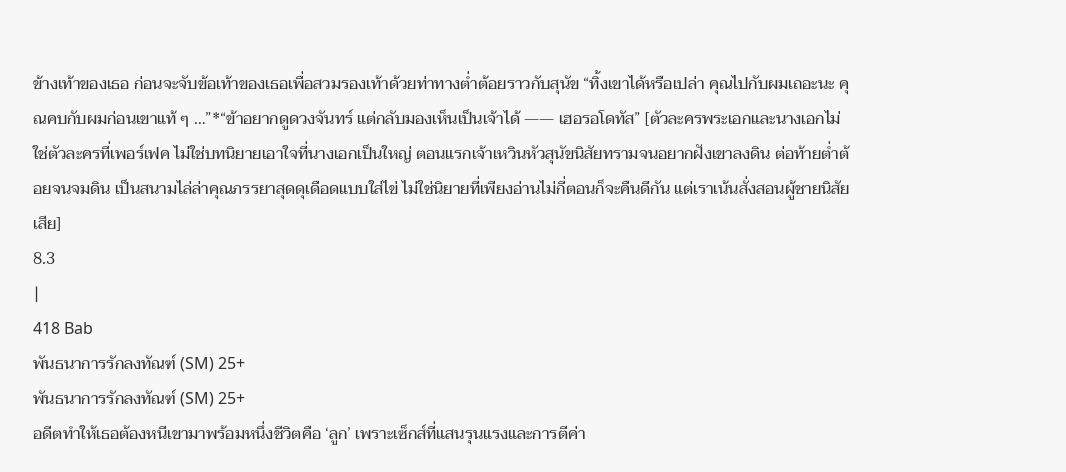ข้างเท้าของเธอ ก่อนจะจับข้อเท้าของเธอเพื่อสวมรองเท้าด้วยท่าทางต่ำต้อยราวกับสุนัข “ทิ้งเขาได้หรือเปล่า คุณไปกับผมเถอะนะ คุณคบกับผมก่อนเขาแท้ ๆ …”*“ข้าอยากดูดวงจันทร์ แต่กลับมองเห็นเป็นเจ้าได้ —— เฮอรอโดทัส” [ตัวละครพระเอกและนางเอกไม่ใช่ตัวละครที่เพอร์เฟค ไม่ใช่บทนิยายเอาใจที่นางเอกเป็นใหญ่ ตอนแรกเจ้าเหวินหัวสุนัขนิสัยทรามจนอยากฝังเขาลงดิน ต่อท้ายต่ำต้อยจนจมดิน เป็นสนามไล่ล่าคุณภรรยาสุดดุเดือดแบบใส่ไข่ ไม่ใช่นิยายที่เพียงอ่านไม่กี่ตอนก็จะคืนดีกัน แต่เราเน้นสั่งสอนผู้ชายนิสัยเสีย]
8.3
|
418 Bab
พันธนาการรักลงทัณฑ์ (SM) 25+
พันธนาการรักลงทัณฑ์ (SM) 25+
อดีตทำให้เธอต้องหนีเขามาพร้อมหนึ่งชีวิตคือ ‘ลูก’ เพราะเซ็กส์ที่แสนรุนแรงและการตีค่า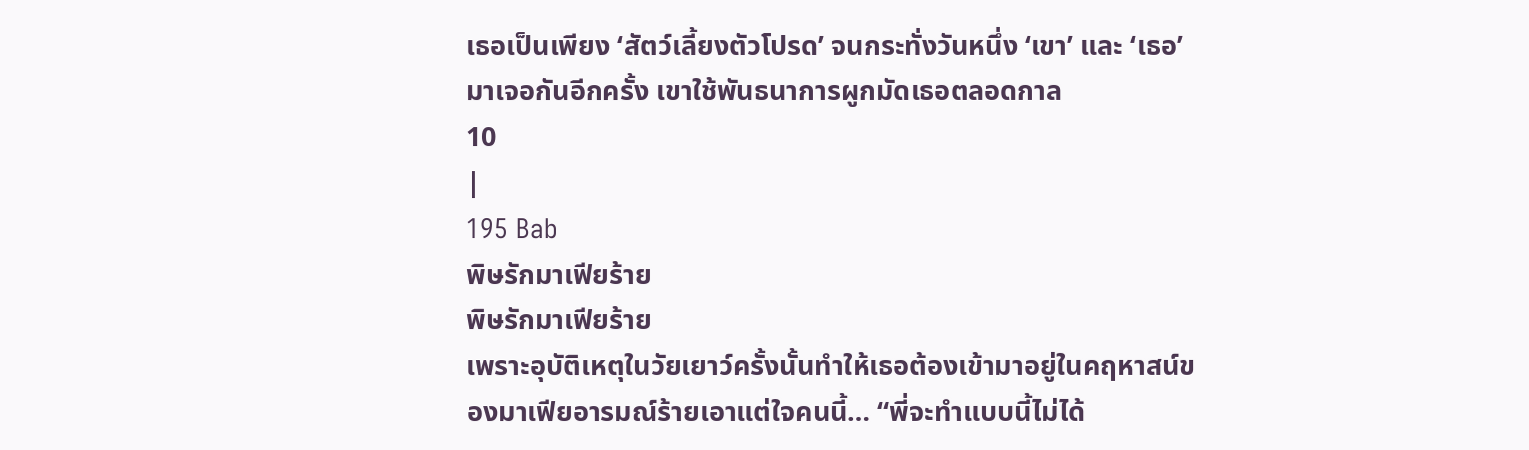เธอเป็นเพียง ‘สัตว์เลี้ยงตัวโปรด’ จนกระทั่งวันหนึ่ง ‘เขา’ และ ‘เธอ’ มาเจอกันอีกครั้ง เขาใช้พันธนาการผูกมัดเธอตลอดกาล
10
|
195 Bab
พิษรักมาเฟียร้าย
พิษรักมาเฟียร้าย
เพราะอุบัติเหตุในวัยเยาว์ครั้งนั้นทำให้เธอต้องเข้ามาอยู่ในคฤหาสน์ของมาเฟียอารมณ์ร้ายเอาแต่ใจคนนี้… “พี่จะทำแบบนี้ไม่ได้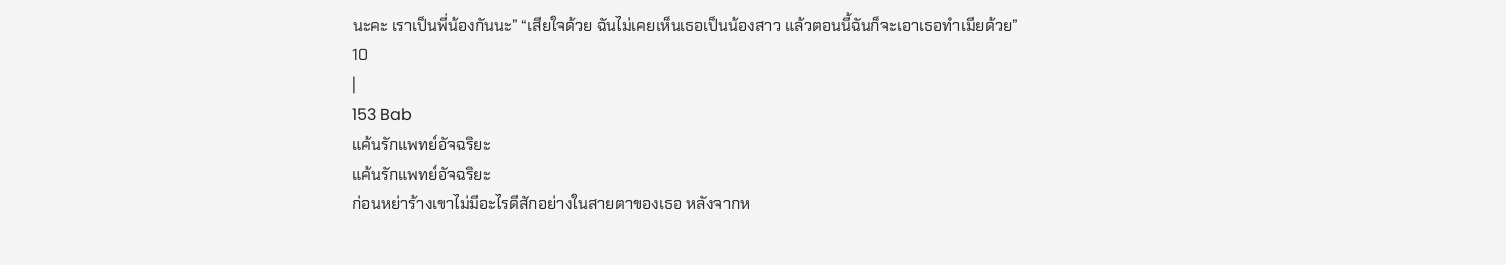นะคะ เราเป็นพี่น้องกันนะ” “เสียใจด้วย ฉันไม่เคยเห็นเธอเป็นน้องสาว แล้วตอนนี้ฉันก็จะเอาเธอทำเมียด้วย”
10
|
153 Bab
แค้นรักแพทย์อัจฉริยะ
แค้นรักแพทย์อัจฉริยะ
ก่อนหย่าร้างเขาไม่มีอะไรดีสักอย่างในสายตาของเธอ หลังจากห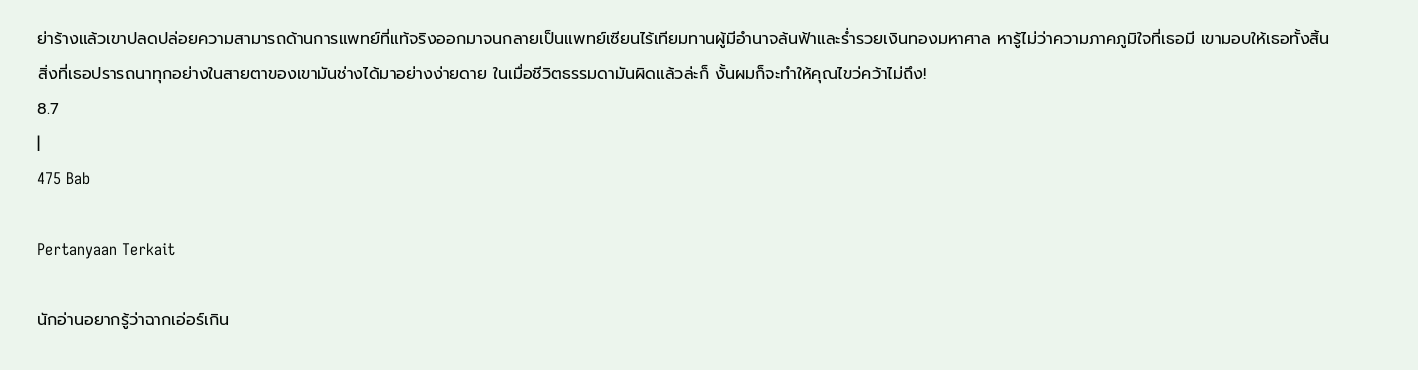ย่าร้างแล้วเขาปลดปล่อยความสามารถด้านการแพทย์ที่แท้จริงออกมาจนกลายเป็นแพทย์เซียนไร้เทียมทานผู้มีอำนาจล้นฟ้าและร่ำรวยเงินทองมหาศาล หารู้ไม่ว่าความภาคภูมิใจที่เธอมี เขามอบให้เธอทั้งสิ้น สิ่งที่เธอปรารถนาทุกอย่างในสายตาของเขามันช่างได้มาอย่างง่ายดาย ในเมื่อชีวิตธรรมดามันผิดแล้วล่ะก็ งั้นผมก็จะทำให้คุณไขว่คว้าไม่ถึง!
8.7
|
475 Bab

Pertanyaan Terkait

นักอ่านอยากรู้ว่าฉากเอ่อร์เกิน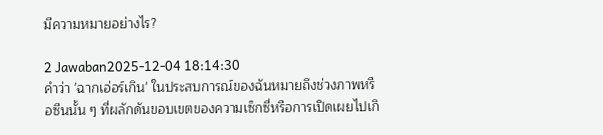มีความหมายอย่างไร?

2 Jawaban2025-12-04 18:14:30
คำว่า 'ฉากเอ่อร์เกิน' ในประสบการณ์ของฉันหมายถึงช่วงภาพหรือซีนนั้น ๆ ที่ผลักดันขอบเขตของความเซ็กซี่หรือการเปิดเผยไปเกิ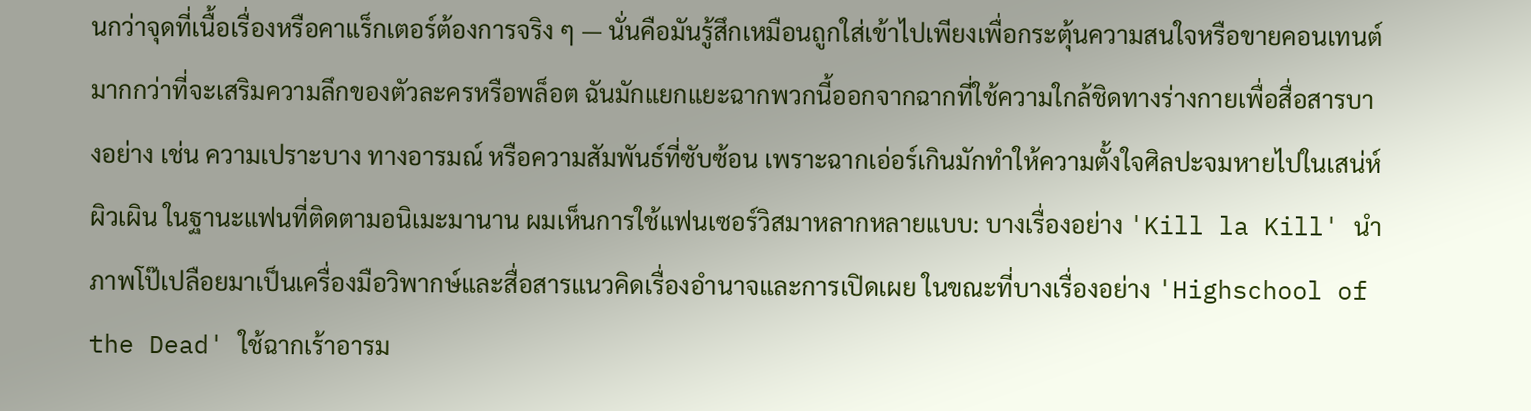นกว่าจุดที่เนื้อเรื่องหรือคาแร็กเตอร์ต้องการจริง ๆ — นั่นคือมันรู้สึกเหมือนถูกใส่เข้าไปเพียงเพื่อกระตุ้นความสนใจหรือขายคอนเทนต์ มากกว่าที่จะเสริมความลึกของตัวละครหรือพล็อต ฉันมักแยกแยะฉากพวกนี้ออกจากฉากที่ใช้ความใกล้ชิดทางร่างกายเพื่อสื่อสารบางอย่าง เช่น ความเปราะบาง ทางอารมณ์ หรือความสัมพันธ์ที่ซับซ้อน เพราะฉากเอ่อร์เกินมักทำให้ความตั้งใจศิลปะจมหายไปในเสน่ห์ผิวเผิน ในฐานะแฟนที่ติดตามอนิเมะมานาน ผมเห็นการใช้แฟนเซอร์วิสมาหลากหลายแบบ: บางเรื่องอย่าง 'Kill la Kill' นำภาพโป๊เปลือยมาเป็นเครื่องมือวิพากษ์และสื่อสารแนวคิดเรื่องอำนาจและการเปิดเผย ในขณะที่บางเรื่องอย่าง 'Highschool of the Dead' ใช้ฉากเร้าอารม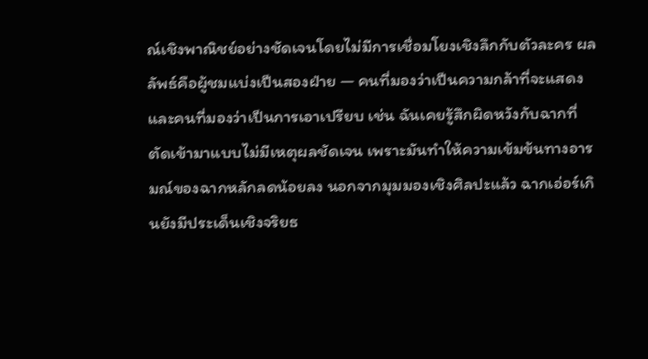ณ์เชิงพาณิชย์อย่างชัดเจนโดยไม่มีการเชื่อมโยงเชิงลึกกับตัวละคร ผลลัพธ์คือผู้ชมแบ่งเป็นสองฝ่าย — คนที่มองว่าเป็นความกล้าที่จะแสดงและคนที่มองว่าเป็นการเอาเปรียบ เช่น ฉันเคยรู้สึกผิดหวังกับฉากที่ตัดเข้ามาแบบไม่มีเหตุผลชัดเจน เพราะมันทำให้ความเข้มข้นทางอารมณ์ของฉากหลักลดน้อยลง นอกจากมุมมองเชิงศิลปะแล้ว ฉากเอ่อร์เกินยังมีประเด็นเชิงจริยธ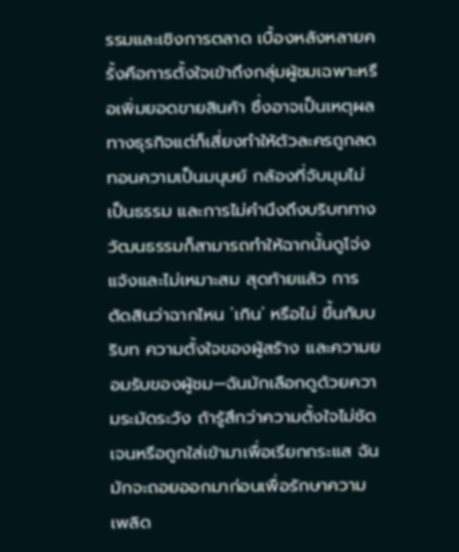รรมและเชิงการตลาด เบื้องหลังหลายครั้งคือการตั้งใจเข้าถึงกลุ่มผู้ชมเฉพาะหรือเพิ่มยอดขายสินค้า ซึ่งอาจเป็นเหตุผลทางธุรกิจแต่ก็เสี่ยงทำให้ตัวละครถูกลดทอนความเป็นมนุษย์ กล้องที่จับมุมไม่เป็นธรรม และการไม่คำนึงถึงบริบททางวัฒนธรรมก็สามารถทำให้ฉากนั้นดูโจ่งแจ้งและไม่เหมาะสม สุดท้ายแล้ว การตัดสินว่าฉากไหน 'เกิน' หรือไม่ ขึ้นกับบริบท ความตั้งใจของผู้สร้าง และความยอมรับของผู้ชม—ฉันมักเลือกดูด้วยความระมัดระวัง ถ้ารู้สึกว่าความตั้งใจไม่ชัดเจนหรือถูกใส่เข้ามาเพื่อเรียกกระแส ฉันมักจะถอยออกมาก่อนเพื่อรักษาความเพลิด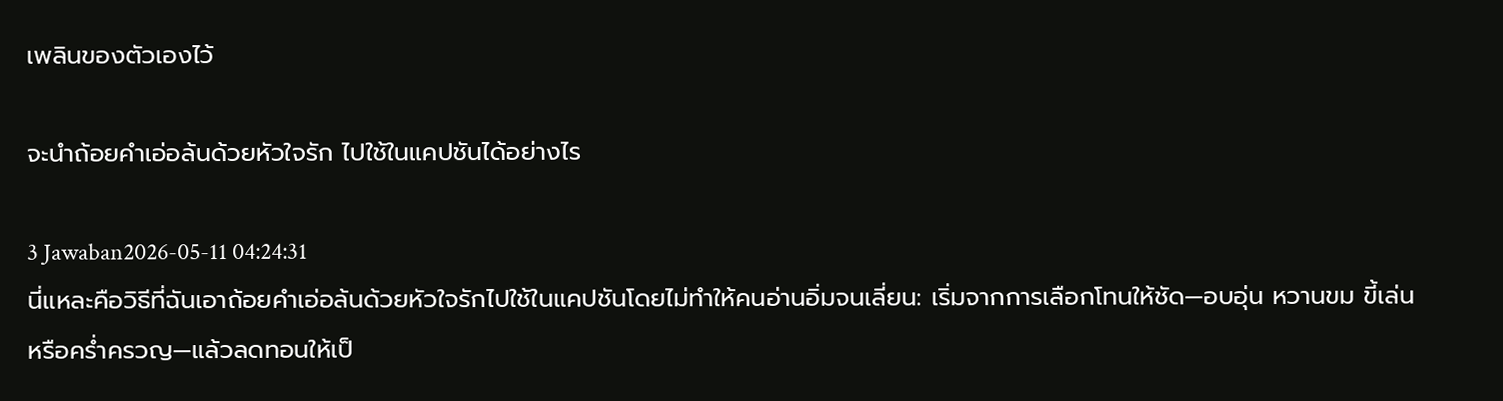เพลินของตัวเองไว้

จะนำถ้อยคำเอ่อล้นด้วยหัวใจรัก ไปใช้ในแคปชันได้อย่างไร

3 Jawaban2026-05-11 04:24:31
นี่แหละคือวิธีที่ฉันเอาถ้อยคำเอ่อล้นด้วยหัวใจรักไปใช้ในแคปชันโดยไม่ทำให้คนอ่านอิ่มจนเลี่ยน: เริ่มจากการเลือกโทนให้ชัด—อบอุ่น หวานขม ขี้เล่น หรือคร่ำครวญ—แล้วลดทอนให้เป็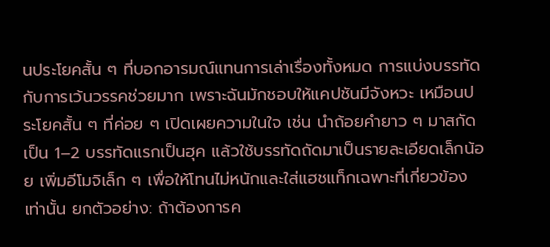นประโยคสั้น ๆ ที่บอกอารมณ์แทนการเล่าเรื่องทั้งหมด การแบ่งบรรทัดกับการเว้นวรรคช่วยมาก เพราะฉันมักชอบให้แคปชันมีจังหวะ เหมือนประโยคสั้น ๆ ที่ค่อย ๆ เปิดเผยความในใจ เช่น นำถ้อยคำยาว ๆ มาสกัดเป็น 1–2 บรรทัดแรกเป็นฮุค แล้วใช้บรรทัดถัดมาเป็นรายละเอียดเล็กน้อย เพิ่มอีโมจิเล็ก ๆ เพื่อให้โทนไม่หนักและใส่แฮชแท็กเฉพาะที่เกี่ยวข้องเท่านั้น ยกตัวอย่าง: ถ้าต้องการค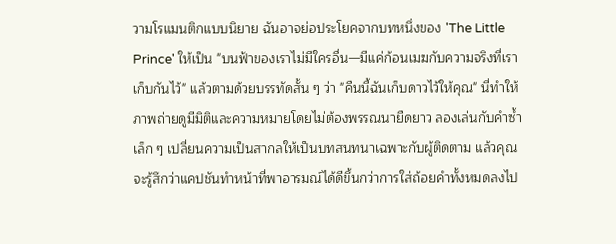วามโรแมนติกแบบนิยาย ฉันอาจย่อประโยคจากบทหนึ่งของ 'The Little Prince' ให้เป็น "บนฟ้าของเราไม่มีใครอื่น—มีแค่ก้อนเมฆกับความจริงที่เราเก็บกันไว้" แล้วตามด้วยบรรทัดสั้น ๆ ว่า "คืนนี้ฉันเก็บดาวไว้ให้คุณ" นี่ทำให้ภาพถ่ายดูมีมิติและความหมายโดยไม่ต้องพรรณนายืดยาว ลองเล่นกับคำซ้ำเล็ก ๆ เปลี่ยนความเป็นสากลให้เป็นบทสนทนาเฉพาะกับผู้ติดตาม แล้วคุณจะรู้สึกว่าแคปชันทำหน้าที่พาอารมณ์ได้ดีขึ้นกว่าการใส่ถ้อยคำทั้งหมดลงไป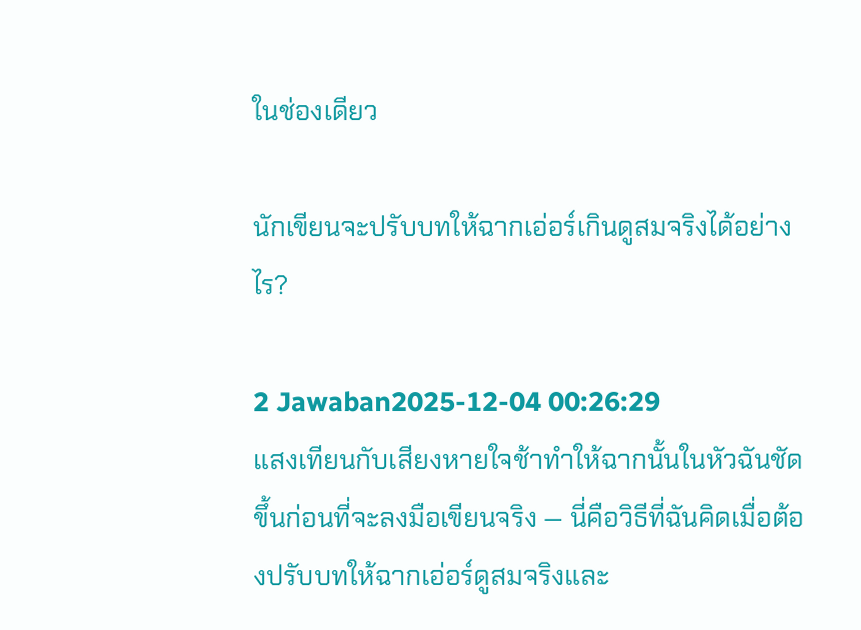ในช่องเดียว

นักเขียนจะปรับบทให้ฉากเอ่อร์เกินดูสมจริงได้อย่างไร?

2 Jawaban2025-12-04 00:26:29
แสงเทียนกับเสียงหายใจช้าทำให้ฉากนั้นในหัวฉันชัดขึ้นก่อนที่จะลงมือเขียนจริง — นี่คือวิธีที่ฉันคิดเมื่อต้องปรับบทให้ฉากเอ่อร์ดูสมจริงและ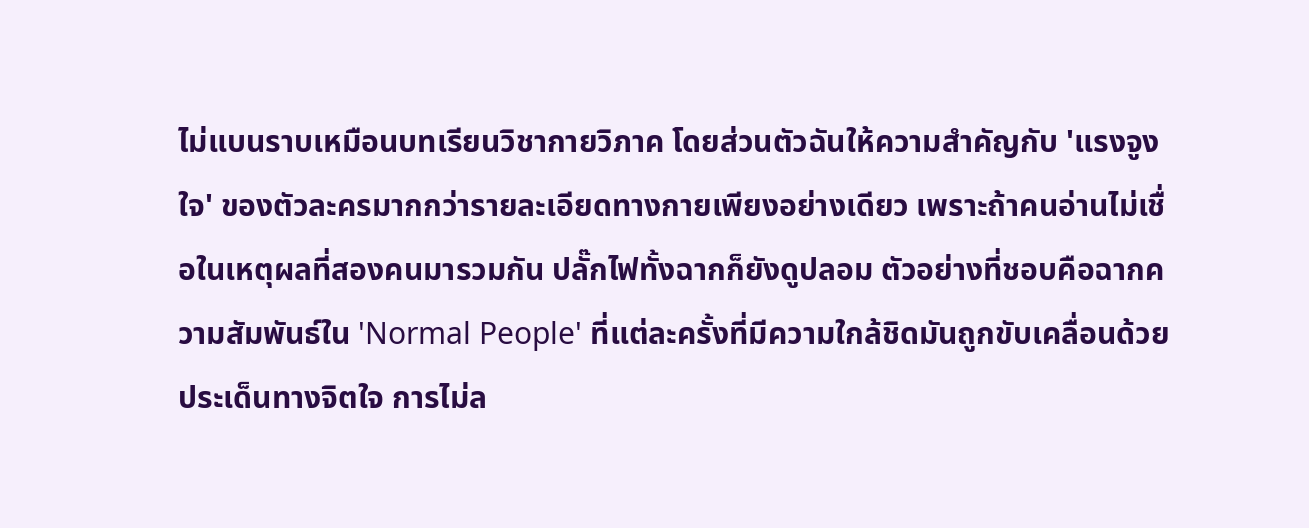ไม่แบนราบเหมือนบทเรียนวิชากายวิภาค โดยส่วนตัวฉันให้ความสำคัญกับ 'แรงจูงใจ' ของตัวละครมากกว่ารายละเอียดทางกายเพียงอย่างเดียว เพราะถ้าคนอ่านไม่เชื่อในเหตุผลที่สองคนมารวมกัน ปลั๊กไฟทั้งฉากก็ยังดูปลอม ตัวอย่างที่ชอบคือฉากความสัมพันธ์ใน 'Normal People' ที่แต่ละครั้งที่มีความใกล้ชิดมันถูกขับเคลื่อนด้วยประเด็นทางจิตใจ การไม่ล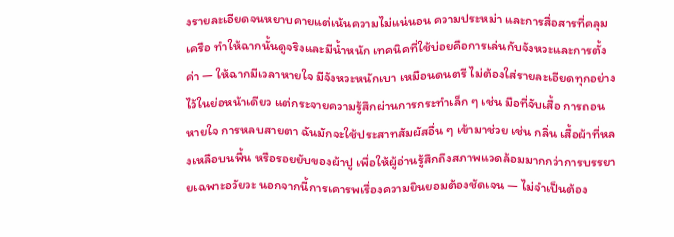งรายละเอียดจนหยาบคายแต่เน้นความไม่แน่นอน ความประหม่า และการสื่อสารที่คลุมเครือ ทำให้ฉากนั้นดูจริงและมีน้ำหนัก เทคนิคที่ใช้บ่อยคือการเล่นกับจังหวะและการตั้งค่า — ให้ฉากมีเวลาหายใจ มีจังหวะหนักเบา เหมือนดนตรี ไม่ต้องใส่รายละเอียดทุกอย่างไว้ในย่อหน้าเดียว แต่กระจายความรู้สึกผ่านการกระทำเล็ก ๆ เช่น มือที่จับเสื้อ การถอนหายใจ การหลบสายตา ฉันมักจะใช้ประสาทสัมผัสอื่น ๆ เข้ามาช่วย เช่น กลิ่น เสื้อผ้าที่หลงเหลือบนพื้น หรือรอยยับของผ้าปู เพื่อให้ผู้อ่านรู้สึกถึงสภาพแวดล้อมมากกว่าการบรรยายเฉพาะอวัยวะ นอกจากนี้การเคารพเรื่องความยินยอมต้องชัดเจน — ไม่จำเป็นต้อง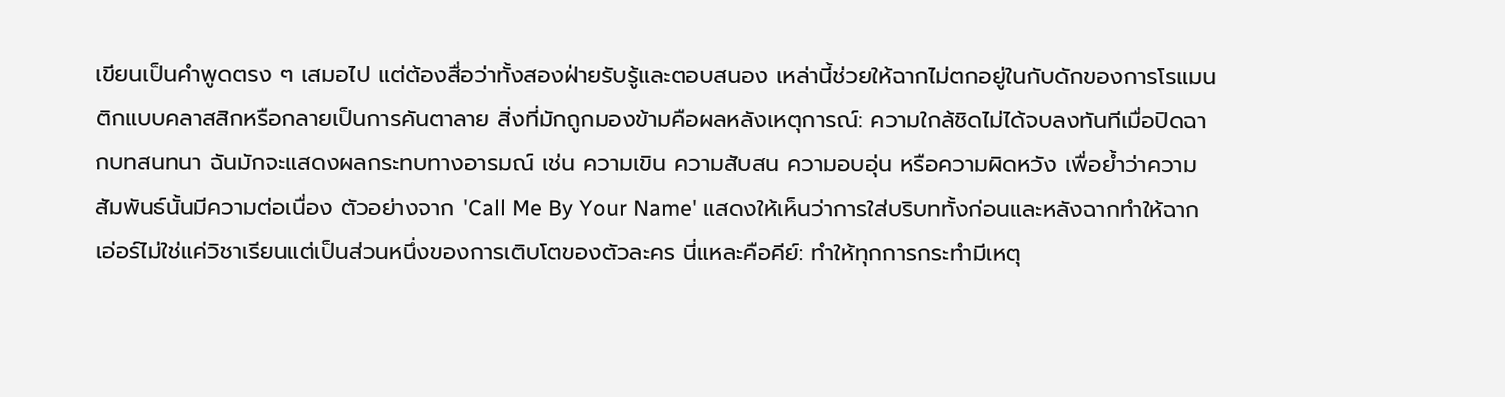เขียนเป็นคำพูดตรง ๆ เสมอไป แต่ต้องสื่อว่าทั้งสองฝ่ายรับรู้และตอบสนอง เหล่านี้ช่วยให้ฉากไม่ตกอยู่ในกับดักของการโรแมนติกแบบคลาสสิกหรือกลายเป็นการคันตาลาย สิ่งที่มักถูกมองข้ามคือผลหลังเหตุการณ์: ความใกล้ชิดไม่ได้จบลงทันทีเมื่อปิดฉากบทสนทนา ฉันมักจะแสดงผลกระทบทางอารมณ์ เช่น ความเขิน ความสับสน ความอบอุ่น หรือความผิดหวัง เพื่อย้ำว่าความสัมพันธ์นั้นมีความต่อเนื่อง ตัวอย่างจาก 'Call Me By Your Name' แสดงให้เห็นว่าการใส่บริบททั้งก่อนและหลังฉากทำให้ฉากเอ่อร์ไม่ใช่แค่วิชาเรียนแต่เป็นส่วนหนึ่งของการเติบโตของตัวละคร นี่แหละคือคีย์: ทำให้ทุกการกระทำมีเหตุ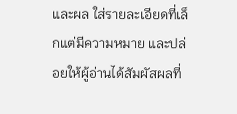และผล ใส่รายละเอียดที่เล็กแต่มีความหมาย และปล่อยให้ผู้อ่านได้สัมผัสผลที่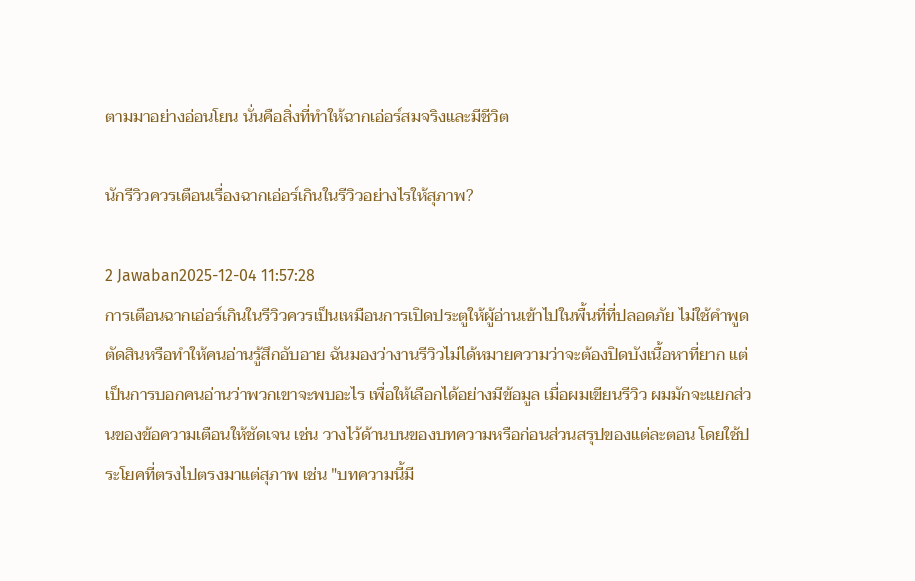ตามมาอย่างอ่อนโยน นั่นคือสิ่งที่ทำให้ฉากเอ่อร์สมจริงและมีชีวิต

นักรีวิวควรเตือนเรื่องฉากเอ่อร์เกินในรีวิวอย่างไรให้สุภาพ?

2 Jawaban2025-12-04 11:57:28
การเตือนฉากเอ่อร์เกินในรีวิวควรเป็นเหมือนการเปิดประตูให้ผู้อ่านเข้าไปในพื้นที่ที่ปลอดภัย ไม่ใช้คำพูดตัดสินหรือทำให้คนอ่านรู้สึกอับอาย ฉันมองว่างานรีวิวไม่ได้หมายความว่าจะต้องปิดบังเนื้อหาที่ยาก แต่เป็นการบอกคนอ่านว่าพวกเขาจะพบอะไร เพื่อให้เลือกได้อย่างมีข้อมูล เมื่อผมเขียนรีวิว ผมมักจะแยกส่วนของข้อความเตือนให้ชัดเจน เช่น วางไว้ด้านบนของบทความหรือก่อนส่วนสรุปของแต่ละตอน โดยใช้ประโยคที่ตรงไปตรงมาแต่สุภาพ เช่น "บทความนี้มี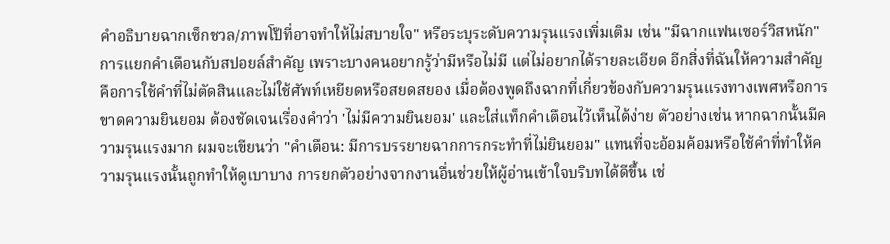คำอธิบายฉากเซ็กชวล/ภาพโป๊ที่อาจทำให้ไม่สบายใจ" หรือระบุระดับความรุนแรงเพิ่มเติม เช่น "มีฉากแฟนเซอร์วิสหนัก" การแยกคำเตือนกับสปอยล์สำคัญ เพราะบางคนอยากรู้ว่ามีหรือไม่มี แต่ไม่อยากได้รายละเอียด อีกสิ่งที่ฉันให้ความสำคัญคือการใช้คำที่ไม่ตัดสินและไม่ใช้ศัพท์เหยียดหรือสยดสยอง เมื่อต้องพูดถึงฉากที่เกี่ยวข้องกับความรุนแรงทางเพศหรือการขาดความยินยอม ต้องชัดเจนเรื่องคำว่า 'ไม่มีความยินยอม' และใส่แท็กคำเตือนไว้เห็นได้ง่าย ตัวอย่างเช่น หากฉากนั้นมีความรุนแรงมาก ผมจะเขียนว่า "คำเตือน: มีการบรรยายฉากการกระทำที่ไม่ยินยอม" แทนที่จะอ้อมค้อมหรือใช้คำที่ทำให้ความรุนแรงนั้นถูกทำให้ดูเบาบาง การยกตัวอย่างจากงานอื่นช่วยให้ผู้อ่านเข้าใจบริบทได้ดีขึ้น เช่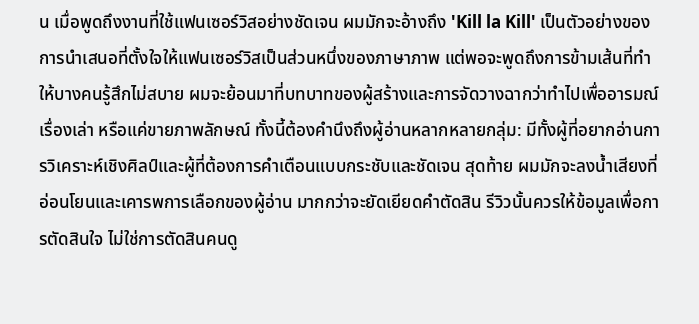น เมื่อพูดถึงงานที่ใช้แฟนเซอร์วิสอย่างชัดเจน ผมมักจะอ้างถึง 'Kill la Kill' เป็นตัวอย่างของการนำเสนอที่ตั้งใจให้แฟนเซอร์วิสเป็นส่วนหนึ่งของภาษาภาพ แต่พอจะพูดถึงการข้ามเส้นที่ทำให้บางคนรู้สึกไม่สบาย ผมจะย้อนมาที่บทบาทของผู้สร้างและการจัดวางฉากว่าทำไปเพื่ออารมณ์ เรื่องเล่า หรือแค่ขายภาพลักษณ์ ทั้งนี้ต้องคำนึงถึงผู้อ่านหลากหลายกลุ่ม: มีทั้งผู้ที่อยากอ่านการวิเคราะห์เชิงศิลป์และผู้ที่ต้องการคำเตือนแบบกระชับและชัดเจน สุดท้าย ผมมักจะลงน้ำเสียงที่อ่อนโยนและเคารพการเลือกของผู้อ่าน มากกว่าจะยัดเยียดคำตัดสิน รีวิวนั้นควรให้ข้อมูลเพื่อการตัดสินใจ ไม่ใช่การตัดสินคนดู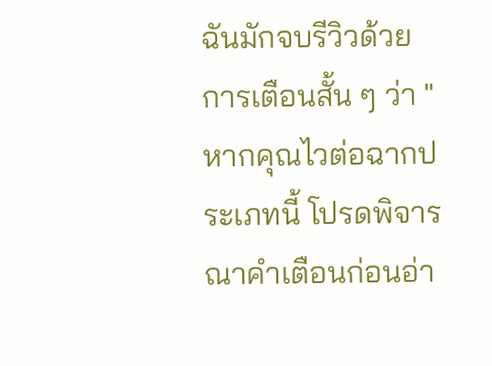ฉันมักจบรีวิวด้วยการเตือนสั้น ๆ ว่า "หากคุณไวต่อฉากประเภทนี้ โปรดพิจารณาคำเตือนก่อนอ่า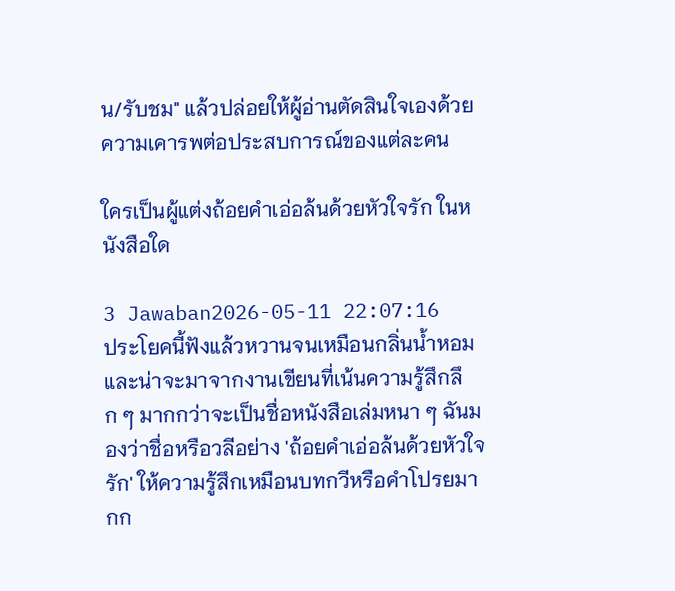น/รับชม" แล้วปล่อยให้ผู้อ่านตัดสินใจเองด้วยความเคารพต่อประสบการณ์ของแต่ละคน

ใครเป็นผู้แต่งถ้อยคำเอ่อล้นด้วยหัวใจรัก ในหนังสือใด

3 Jawaban2026-05-11 22:07:16
ประโยคนี้ฟังแล้วหวานจนเหมือนกลิ่นน้ำหอมและน่าจะมาจากงานเขียนที่เน้นความรู้สึกลึก ๆ มากกว่าจะเป็นชื่อหนังสือเล่มหนา ๆ ฉันมองว่าชื่อหรือวลีอย่าง 'ถ้อยคำเอ่อล้นด้วยหัวใจรัก' ให้ความรู้สึกเหมือนบทกวีหรือคำโปรยมากก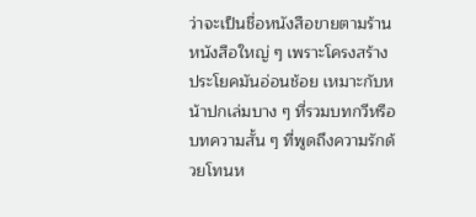ว่าจะเป็นชื่อหนังสือขายตามร้านหนังสือใหญ่ ๆ เพราะโครงสร้างประโยคมันอ่อนช้อย เหมาะกับหน้าปกเล่มบาง ๆ ที่รวมบทกวีหรือบทความสั้น ๆ ที่พูดถึงความรักด้วยโทนห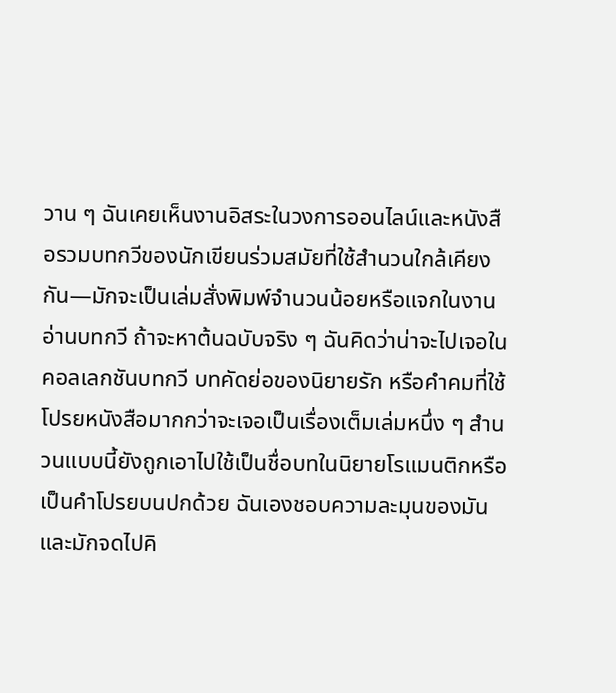วาน ๆ ฉันเคยเห็นงานอิสระในวงการออนไลน์และหนังสือรวมบทกวีของนักเขียนร่วมสมัยที่ใช้สำนวนใกล้เคียงกัน—มักจะเป็นเล่มสั่งพิมพ์จำนวนน้อยหรือแจกในงานอ่านบทกวี ถ้าจะหาต้นฉบับจริง ๆ ฉันคิดว่าน่าจะไปเจอในคอลเลกชันบทกวี บทคัดย่อของนิยายรัก หรือคำคมที่ใช้โปรยหนังสือมากกว่าจะเจอเป็นเรื่องเต็มเล่มหนึ่ง ๆ สำนวนแบบนี้ยังถูกเอาไปใช้เป็นชื่อบทในนิยายโรแมนติกหรือเป็นคำโปรยบนปกด้วย ฉันเองชอบความละมุนของมันและมักจดไปคิ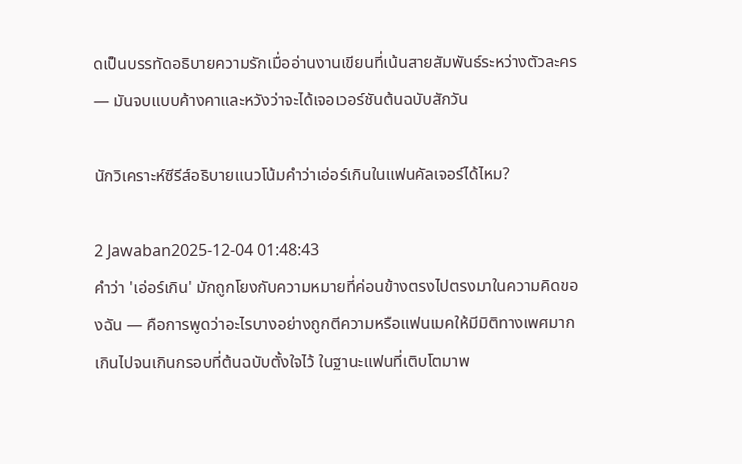ดเป็นบรรทัดอธิบายความรักเมื่ออ่านงานเขียนที่เน้นสายสัมพันธ์ระหว่างตัวละคร — มันจบแบบค้างคาและหวังว่าจะได้เจอเวอร์ชันต้นฉบับสักวัน

นักวิเคราะห์ซีรีส์อธิบายแนวโน้มคำว่าเอ่อร์เกินในแฟนคัลเจอร์ได้ไหม?

2 Jawaban2025-12-04 01:48:43
คำว่า 'เอ่อร์เกิน' มักถูกโยงกับความหมายที่ค่อนข้างตรงไปตรงมาในความคิดของฉัน — คือการพูดว่าอะไรบางอย่างถูกตีความหรือแฟนเมคให้มีมิติทางเพศมากเกินไปจนเกินกรอบที่ต้นฉบับตั้งใจไว้ ในฐานะแฟนที่เติบโตมาพ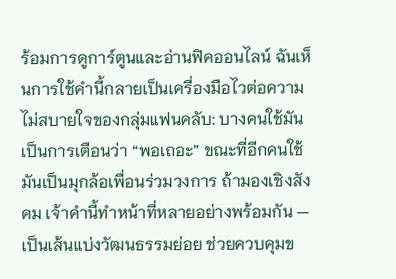ร้อมการดูการ์ตูนและอ่านฟิคออนไลน์ ฉันเห็นการใช้คำนี้กลายเป็นเครื่องมือไวต่อความไม่สบายใจของกลุ่มแฟนคลับ: บางคนใช้มันเป็นการเตือนว่า “พอเถอะ” ขณะที่อีกคนใช้มันเป็นมุกล้อเพื่อนร่วมวงการ ถ้ามองเชิงสังคม เจ้าคำนี้ทำหน้าที่หลายอย่างพร้อมกัน — เป็นเส้นแบ่งวัฒนธรรมย่อย ช่วยควบคุมข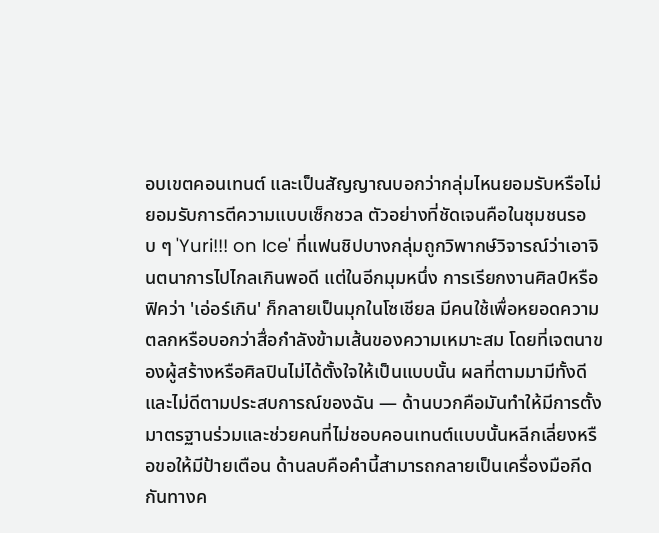อบเขตคอนเทนต์ และเป็นสัญญาณบอกว่ากลุ่มไหนยอมรับหรือไม่ยอมรับการตีความแบบเซ็กชวล ตัวอย่างที่ชัดเจนคือในชุมชนรอบ ๆ 'Yuri!!! on Ice' ที่แฟนชิปบางกลุ่มถูกวิพากษ์วิจารณ์ว่าเอาจินตนาการไปไกลเกินพอดี แต่ในอีกมุมหนึ่ง การเรียกงานศิลป์หรือฟิคว่า 'เอ่อร์เกิน' ก็กลายเป็นมุกในโซเชียล มีคนใช้เพื่อหยอดความตลกหรือบอกว่าสื่อกำลังข้ามเส้นของความเหมาะสม โดยที่เจตนาของผู้สร้างหรือศิลปินไม่ได้ตั้งใจให้เป็นแบบนั้น ผลที่ตามมามีทั้งดีและไม่ดีตามประสบการณ์ของฉัน — ด้านบวกคือมันทำให้มีการตั้งมาตรฐานร่วมและช่วยคนที่ไม่ชอบคอนเทนต์แบบนั้นหลีกเลี่ยงหรือขอให้มีป้ายเตือน ด้านลบคือคำนี้สามารถกลายเป็นเครื่องมือกีดกันทางค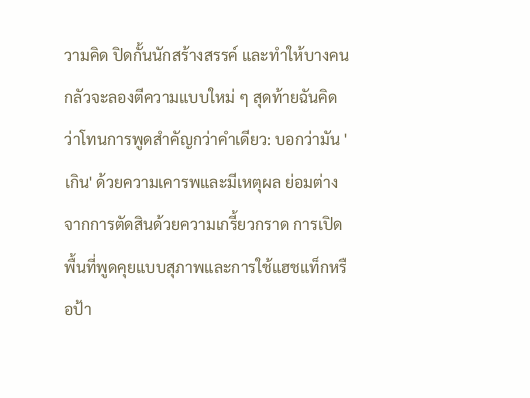วามคิด ปิดกั้นนักสร้างสรรค์ และทำให้บางคนกลัวจะลองตีความแบบใหม่ ๆ สุดท้ายฉันคิดว่าโทนการพูดสำคัญกว่าคำเดียว: บอกว่ามัน 'เกิน' ด้วยความเคารพและมีเหตุผล ย่อมต่างจากการตัดสินด้วยความเกรี้ยวกราด การเปิดพื้นที่พูดคุยแบบสุภาพและการใช้แฮชแท็กหรือป้า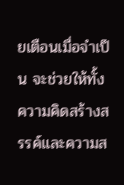ยเตือนเมื่อจำเป็น จะช่วยให้ทั้งความคิดสร้างสรรค์และความส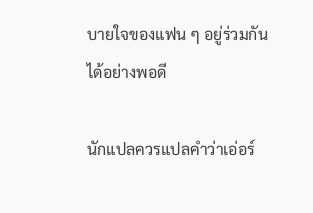บายใจของแฟน ๆ อยู่ร่วมกันได้อย่างพอดี

นักแปลควรแปลคำว่าเอ่อร์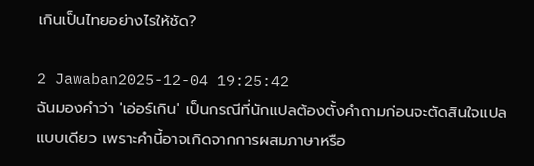เกินเป็นไทยอย่างไรให้ชัด?

2 Jawaban2025-12-04 19:25:42
ฉันมองคำว่า 'เอ่อร์เกิน' เป็นกรณีที่นักแปลต้องตั้งคำถามก่อนจะตัดสินใจแปลแบบเดียว เพราะคำนี้อาจเกิดจากการผสมภาษาหรือ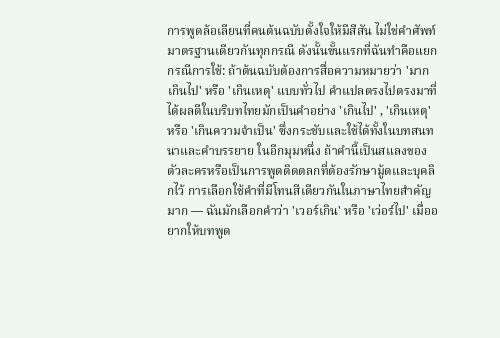การพูดล้อเลียนที่คนต้นฉบับตั้งใจให้มีสีสัน ไม่ใช่คำศัพท์มาตรฐานเดียวกันทุกกรณี ดังนั้นขั้นแรกที่ฉันทำคือแยกกรณีการใช้: ถ้าต้นฉบับต้องการสื่อความหมายว่า 'มากเกินไป' หรือ 'เกินเหตุ' แบบทั่วไป คำแปลตรงไปตรงมาที่ได้ผลดีในบริบทไทยมักเป็นคำอย่าง 'เกินไป' , 'เกินเหตุ' หรือ 'เกินความจำเป็น' ซึ่งกระชับและใช้ได้ทั้งในบทสนทนาและคำบรรยาย ในอีกมุมหนึ่ง ถ้าคำนี้เป็นสแลงของตัวละครหรือเป็นการพูดติดตลกที่ต้องรักษามู้ดและบุคลิกไว้ การเลือกใช้คำที่มีโทนสีเดียวกันในภาษาไทยสำคัญมาก — ฉันมักเลือกคำว่า 'เวอร์เกิน' หรือ 'เว่อร์ไป' เมื่ออยากให้บทพูด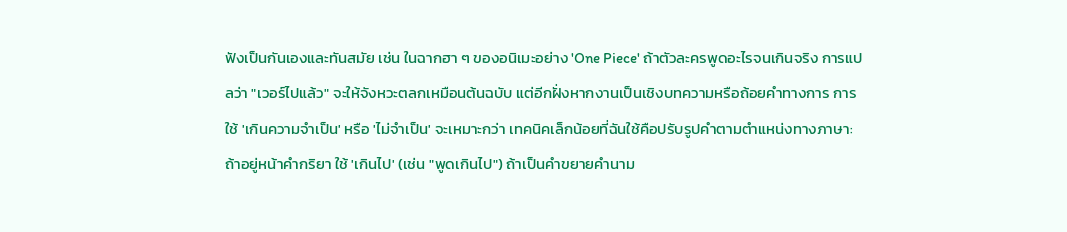ฟังเป็นกันเองและทันสมัย เช่น ในฉากฮา ๆ ของอนิเมะอย่าง 'One Piece' ถ้าตัวละครพูดอะไรจนเกินจริง การแปลว่า "เวอร์ไปแล้ว" จะให้จังหวะตลกเหมือนต้นฉบับ แต่อีกฝั่งหากงานเป็นเชิงบทความหรือถ้อยคำทางการ การใช้ 'เกินความจำเป็น' หรือ 'ไม่จำเป็น' จะเหมาะกว่า เทคนิคเล็กน้อยที่ฉันใช้คือปรับรูปคำตามตำแหน่งทางภาษา: ถ้าอยู่หน้าคำกริยา ใช้ 'เกินไป' (เช่น "พูดเกินไป") ถ้าเป็นคำขยายคำนาม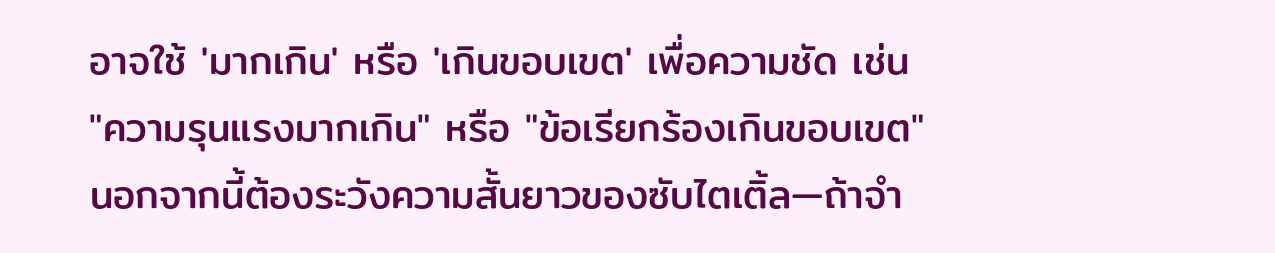อาจใช้ 'มากเกิน' หรือ 'เกินขอบเขต' เพื่อความชัด เช่น "ความรุนแรงมากเกิน" หรือ "ข้อเรียกร้องเกินขอบเขต" นอกจากนี้ต้องระวังความสั้นยาวของซับไตเติ้ล—ถ้าจำ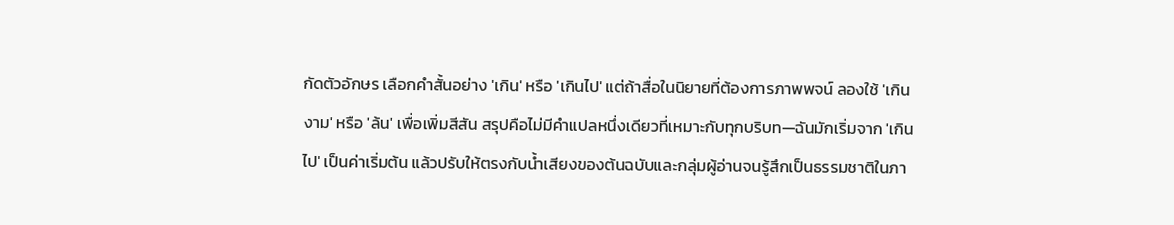กัดตัวอักษร เลือกคำสั้นอย่าง 'เกิน' หรือ 'เกินไป' แต่ถ้าสื่อในนิยายที่ต้องการภาพพจน์ ลองใช้ 'เกินงาม' หรือ 'ล้น' เพื่อเพิ่มสีสัน สรุปคือไม่มีคำแปลหนึ่งเดียวที่เหมาะกับทุกบริบท—ฉันมักเริ่มจาก 'เกินไป' เป็นค่าเริ่มต้น แล้วปรับให้ตรงกับน้ำเสียงของต้นฉบับและกลุ่มผู้อ่านจนรู้สึกเป็นธรรมชาติในภา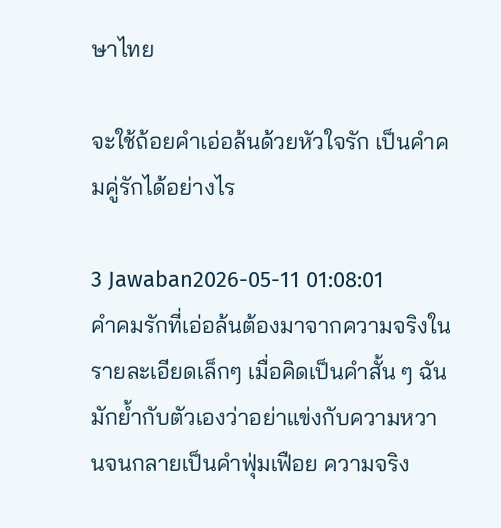ษาไทย

จะใช้ถ้อยคำเอ่อล้นด้วยหัวใจรัก เป็นคำคมคู่รักได้อย่างไร

3 Jawaban2026-05-11 01:08:01
คำคมรักที่เอ่อล้นต้องมาจากความจริงในรายละเอียดเล็กๆ เมื่อคิดเป็นคำสั้น ๆ ฉันมักย้ำกับตัวเองว่าอย่าแข่งกับความหวานจนกลายเป็นคำฟุ่มเฟือย ความจริง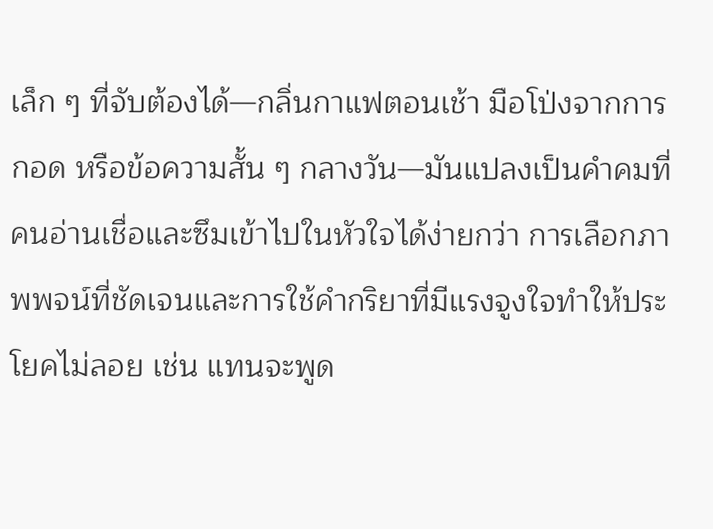เล็ก ๆ ที่จับต้องได้—กลิ่นกาแฟตอนเช้า มือโป่งจากการกอด หรือข้อความสั้น ๆ กลางวัน—มันแปลงเป็นคำคมที่คนอ่านเชื่อและซึมเข้าไปในหัวใจได้ง่ายกว่า การเลือกภาพพจน์ที่ชัดเจนและการใช้คำกริยาที่มีแรงจูงใจทำให้ประโยคไม่ลอย เช่น แทนจะพูด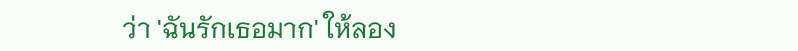ว่า 'ฉันรักเธอมาก' ให้ลอง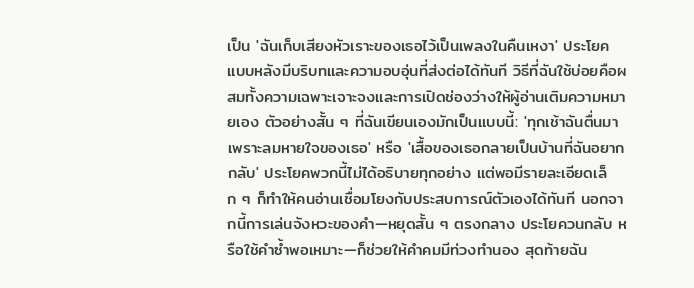เป็น 'ฉันเก็บเสียงหัวเราะของเธอไว้เป็นเพลงในคืนเหงา' ประโยคแบบหลังมีบริบทและความอบอุ่นที่ส่งต่อได้ทันที วิธีที่ฉันใช้บ่อยคือผสมทั้งความเฉพาะเจาะจงและการเปิดช่องว่างให้ผู้อ่านเติมความหมายเอง ตัวอย่างสั้น ๆ ที่ฉันเขียนเองมักเป็นแบบนี้: 'ทุกเช้าฉันตื่นมาเพราะลมหายใจของเธอ' หรือ 'เสื้อของเธอกลายเป็นบ้านที่ฉันอยากกลับ' ประโยคพวกนี้ไม่ได้อธิบายทุกอย่าง แต่พอมีรายละเอียดเล็ก ๆ ก็ทำให้คนอ่านเชื่อมโยงกับประสบการณ์ตัวเองได้ทันที นอกจากนี้การเล่นจังหวะของคำ—หยุดสั้น ๆ ตรงกลาง ประโยควนกลับ หรือใช้คำซ้ำพอเหมาะ—ก็ช่วยให้คำคมมีท่วงทำนอง สุดท้ายฉัน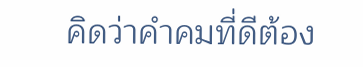คิดว่าคำคมที่ดีต้อง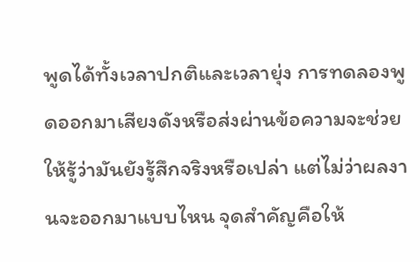พูดได้ทั้งเวลาปกติและเวลายุ่ง การทดลองพูดออกมาเสียงดังหรือส่งผ่านข้อความจะช่วยให้รู้ว่ามันยังรู้สึกจริงหรือเปล่า แต่ไม่ว่าผลงานจะออกมาแบบไหน จุดสำคัญคือให้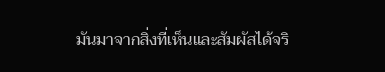มันมาจากสิ่งที่เห็นและสัมผัสได้จริ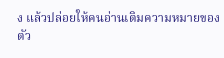ง แล้วปล่อยให้คนอ่านเติมความหมายของตัว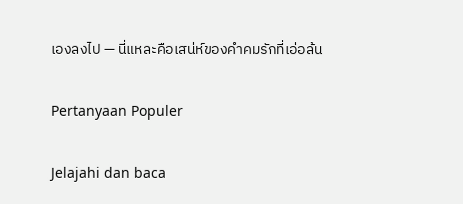เองลงไป — นี่แหละคือเสน่ห์ของคำคมรักที่เอ่อล้น

Pertanyaan Populer

Jelajahi dan baca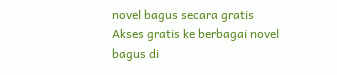novel bagus secara gratis
Akses gratis ke berbagai novel bagus di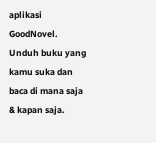aplikasi GoodNovel. Unduh buku yang kamu suka dan baca di mana saja & kapan saja.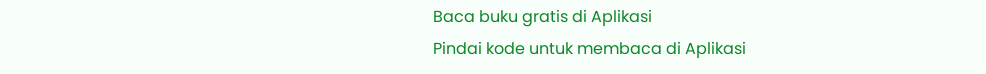Baca buku gratis di Aplikasi
Pindai kode untuk membaca di Aplikasi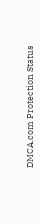DMCA.com Protection Status